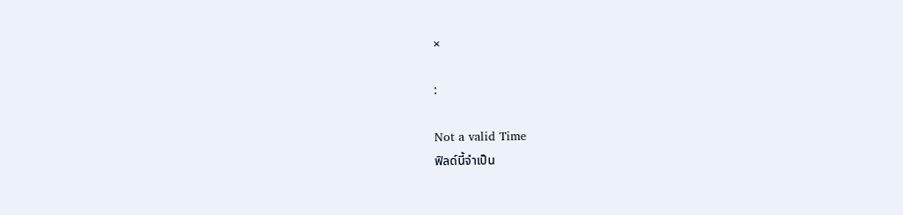×

:

Not a valid Time
ฟิลด์นี้จำเป็น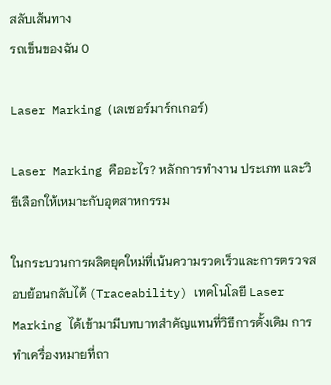สลับเส้นทาง
รถเข็นของฉัน 0

Laser Marking (เลเซอร์มาร์กเกอร์)

Laser Marking คืออะไร? หลักการทำงาน ประเภท และวิธีเลือกให้เหมาะกับอุตสาหกรรม

ในกระบวนการผลิตยุคใหม่ที่เน้นความรวดเร็วและการตรวจสอบย้อนกลับได้ (Traceability) เทคโนโลยี Laser Marking ได้เข้ามามีบทบาทสำคัญแทนที่วิธีการดั้งเดิม การทำเครื่องหมายที่ถา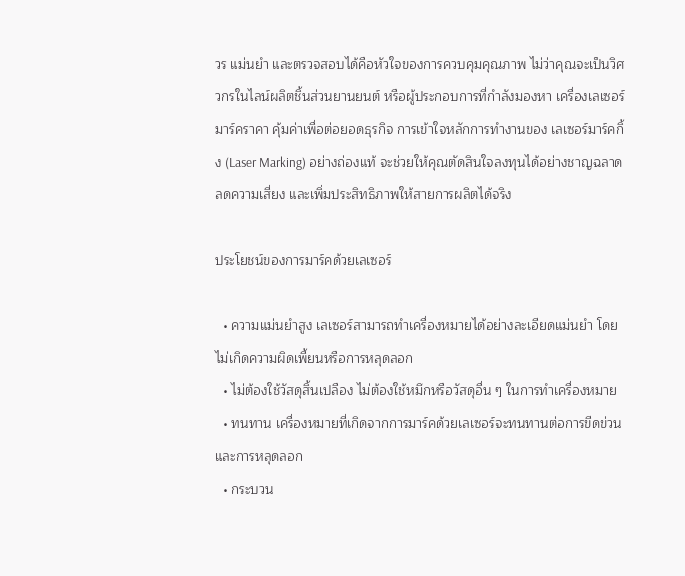วร แม่นยำ และตรวจสอบได้คือหัวใจของการควบคุมคุณภาพ ไม่ว่าคุณจะเป็นวิศวกรในไลน์ผลิตชิ้นส่วนยานยนต์ หรือผู้ประกอบการที่กำลังมองหา เครื่องเลเซอร์มาร์คราคา คุ้มค่าเพื่อต่อยอดธุรกิจ การเข้าใจหลักการทำงานของ เลเซอร์มาร์คกิ้ง (Laser Marking) อย่างถ่องแท้ จะช่วยให้คุณตัดสินใจลงทุนได้อย่างชาญฉลาด ลดความเสี่ยง และเพิ่มประสิทธิภาพให้สายการผลิตได้จริง

ประโยชน์ของการมาร์คด้วยเลเซอร์

  • ความแม่นยำสูง เลเซอร์สามารถทำเครื่องหมายได้อย่างละเอียดแม่นยำ โดยไม่เกิดความผิดเพี้ยนหรือการหลุดลอก
  • ไม่ต้องใช้วัสดุสิ้นเปลือง ไม่ต้องใช้หมึกหรือวัสดุอื่น ๆ ในการทำเครื่องหมาย
  • ทนทาน เครื่องหมายที่เกิดจากการมาร์คด้วยเลเซอร์จะทนทานต่อการขีดข่วนและการหลุดลอก
  • กระบวน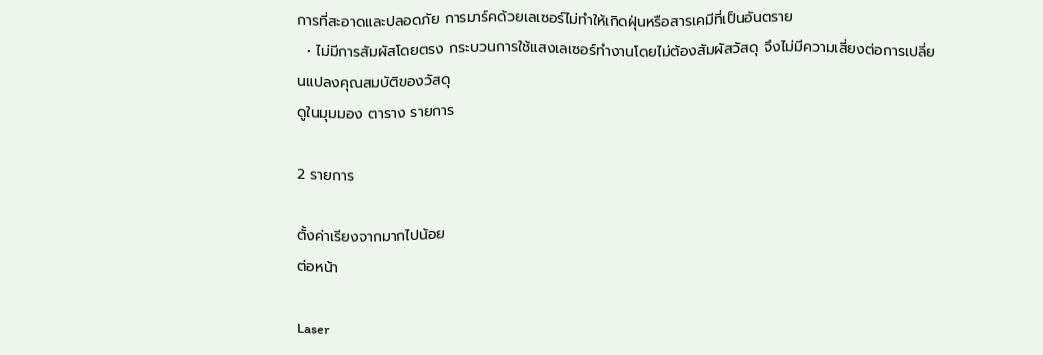การที่สะอาดและปลอดภัย การมาร์คด้วยเลเซอร์ไม่ทำให้เกิดฝุ่นหรือสารเคมีที่เป็นอันตราย
  • ไม่มีการสัมผัสโดยตรง กระบวนการใช้แสงเลเซอร์ทำงานโดยไม่ต้องสัมผัสวัสดุ จึงไม่มีความเสี่ยงต่อการเปลี่ยนแปลงคุณสมบัติของวัสดุ
ดูในมุมมอง ตาราง รายการ

2 รายการ

ตั้งค่าเรียงจากมากไปน้อย
ต่อหน้า

Laser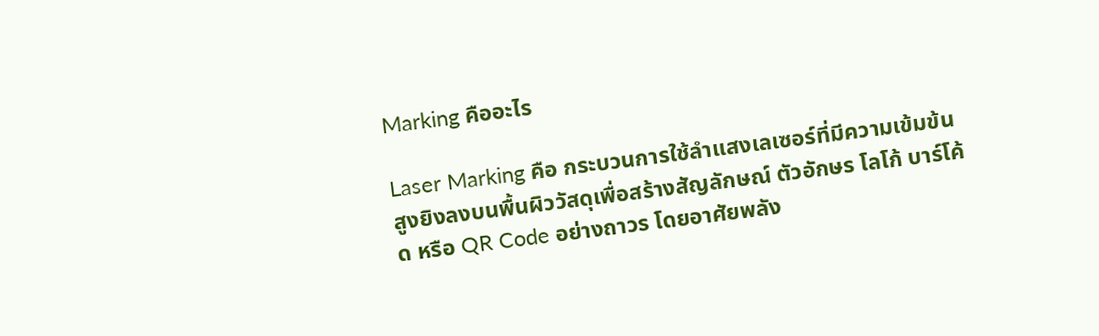Marking คืออะไร

Laser Marking คือ กระบวนการใช้ลำแสงเลเซอร์ที่มีความเข้มข้นสูงยิงลงบนพื้นผิววัสดุเพื่อสร้างสัญลักษณ์ ตัวอักษร โลโก้ บาร์โค้ด หรือ QR Code อย่างถาวร โดยอาศัยพลัง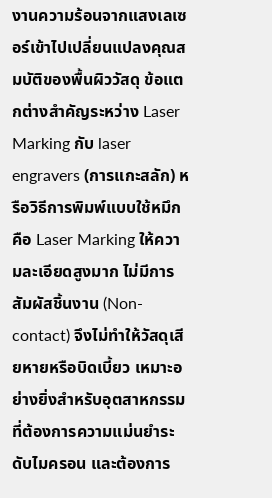งานความร้อนจากแสงเลเซอร์เข้าไปเปลี่ยนแปลงคุณสมบัติของพื้นผิววัสดุ ข้อแตกต่างสำคัญระหว่าง Laser Marking กับ laser engravers (การแกะสลัก) หรือวิธีการพิมพ์แบบใช้หมึก คือ Laser Marking ให้ความละเอียดสูงมาก ไม่มีการสัมผัสชิ้นงาน (Non-contact) จึงไม่ทำให้วัสดุเสียหายหรือบิดเบี้ยว เหมาะอย่างยิ่งสำหรับอุตสาหกรรมที่ต้องการความแม่นยำระดับไมครอน และต้องการ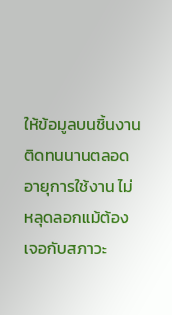ให้ข้อมูลบนชิ้นงานติดทนนานตลอดอายุการใช้งาน ไม่หลุดลอกแม้ต้องเจอกับสภาวะ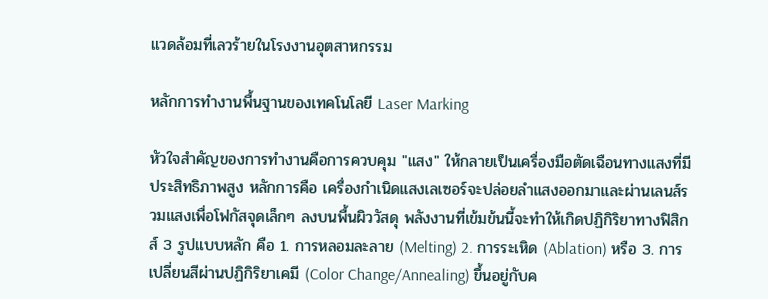แวดล้อมที่เลวร้ายในโรงงานอุตสาหกรรม

หลักการทำงานพื้นฐานของเทคโนโลยี Laser Marking

หัวใจสำคัญของการทำงานคือการควบคุม "แสง" ให้กลายเป็นเครื่องมือตัดเฉือนทางแสงที่มีประสิทธิภาพสูง หลักการคือ เครื่องกำเนิดแสงเลเซอร์จะปล่อยลำแสงออกมาและผ่านเลนส์รวมแสงเพื่อโฟกัสจุดเล็กๆ ลงบนพื้นผิววัสดุ พลังงานที่เข้มข้นนี้จะทำให้เกิดปฏิกิริยาทางฟิสิกส์ 3 รูปแบบหลัก คือ 1. การหลอมละลาย (Melting) 2. การระเหิด (Ablation) หรือ 3. การเปลี่ยนสีผ่านปฏิกิริยาเคมี (Color Change/Annealing) ขึ้นอยู่กับค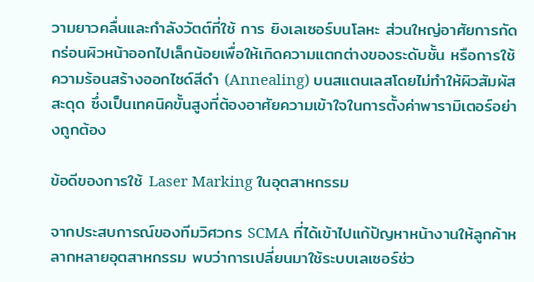วามยาวคลื่นและกำลังวัตต์ที่ใช้ การ ยิงเลเซอร์บนโลหะ ส่วนใหญ่อาศัยการกัดกร่อนผิวหน้าออกไปเล็กน้อยเพื่อให้เกิดความแตกต่างของระดับชั้น หรือการใช้ความร้อนสร้างออกไซด์สีดำ (Annealing) บนสแตนเลสโดยไม่ทำให้ผิวสัมผัสสะดุด ซึ่งเป็นเทคนิคขั้นสูงที่ต้องอาศัยความเข้าใจในการตั้งค่าพารามิเตอร์อย่างถูกต้อง

ข้อดีของการใช้ Laser Marking ในอุตสาหกรรม

จากประสบการณ์ของทีมวิศวกร SCMA ที่ได้เข้าไปแก้ปัญหาหน้างานให้ลูกค้าหลากหลายอุตสาหกรรม พบว่าการเปลี่ยนมาใช้ระบบเลเซอร์ช่ว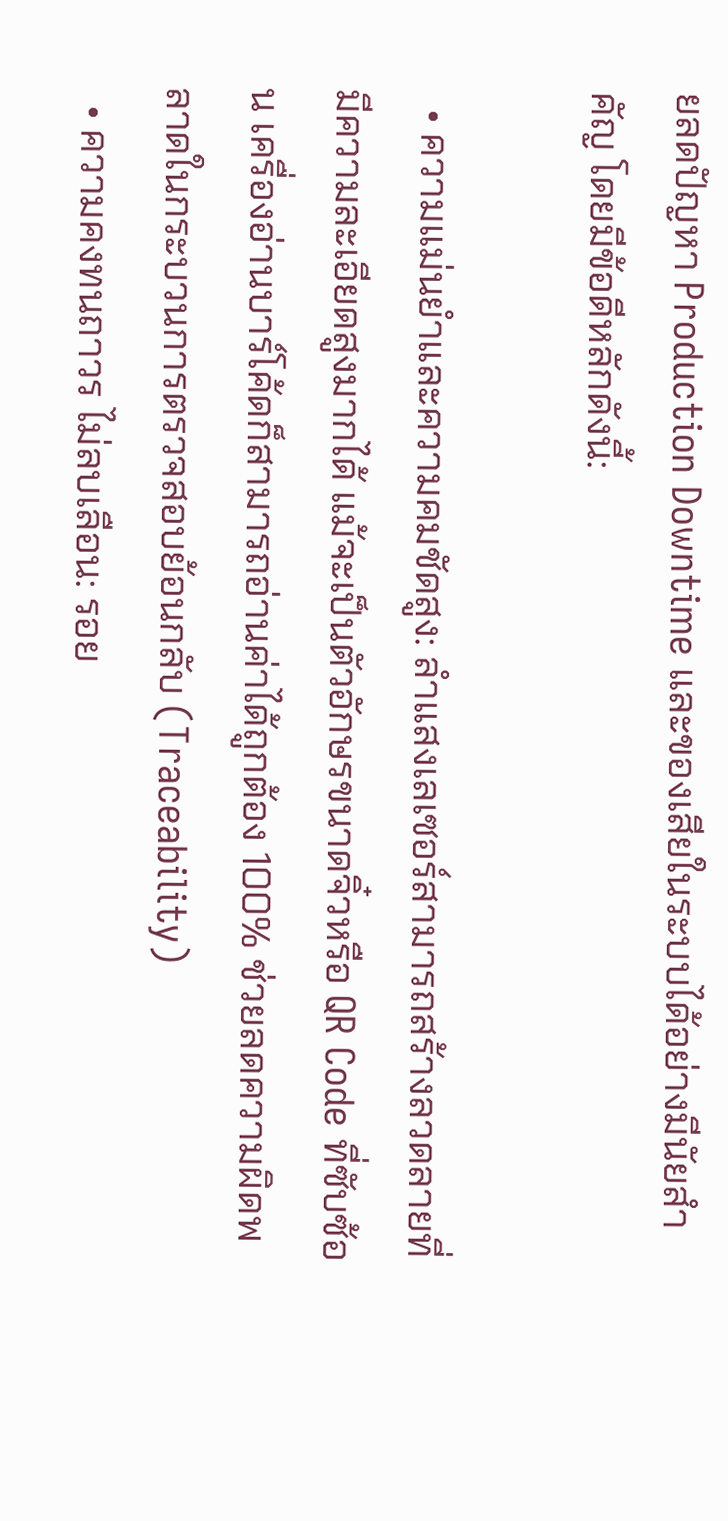ยลดปัญหา Production Downtime และของเสียในระบบได้อย่างมีนัยสำคัญ โดยมีข้อดีหลักดังนี้:

  • ความแม่นยำและความคมชัดสูง: ลำแสงเลเซอร์สามารถสร้างลวดลายที่มีความละเอียดสูงมากได้ แม้จะเป็นตัวอักษรขนาดจิ๋วหรือ QR Code ที่ซับซ้อน เครื่องอ่านบาร์โค้ดก็สามารถอ่านค่าได้ถูกต้อง 100% ช่วยลดความผิดพลาดในกระบวนการตรวจสอบย้อนกลับ (Traceability)
  • ความคงทนถาวร ไม่ลบเลือน: รอย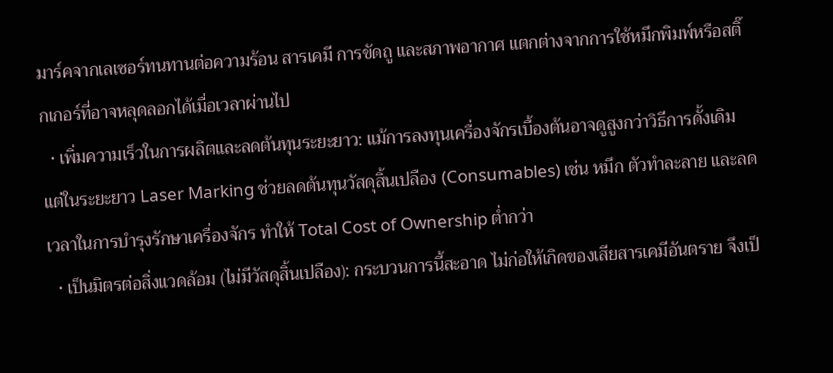มาร์คจากเลเซอร์ทนทานต่อความร้อน สารเคมี การขัดถู และสภาพอากาศ แตกต่างจากการใช้หมึกพิมพ์หรือสติ๊กเกอร์ที่อาจหลุดลอกได้เมื่อเวลาผ่านไป
  • เพิ่มความเร็วในการผลิตและลดต้นทุนระยะยาว: แม้การลงทุนเครื่องจักรเบื้องต้นอาจดูสูงกว่าวิธีการดั้งเดิม แต่ในระยะยาว Laser Marking ช่วยลดต้นทุนวัสดุสิ้นเปลือง (Consumables) เช่น หมึก ตัวทำละลาย และลดเวลาในการบำรุงรักษาเครื่องจักร ทำให้ Total Cost of Ownership ต่ำกว่า
  • เป็นมิตรต่อสิ่งแวดล้อม (ไม่มีวัสดุสิ้นเปลือง): กระบวนการนี้สะอาด ไม่ก่อให้เกิดของเสียสารเคมีอันตราย จึงเป็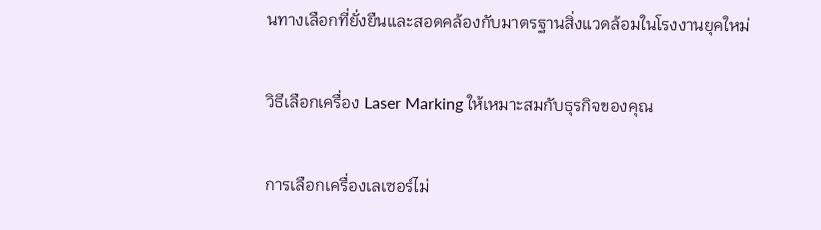นทางเลือกที่ยั่งยืนและสอดคล้องกับมาตรฐานสิ่งแวดล้อมในโรงงานยุคใหม่

วิธีเลือกเครื่อง Laser Marking ให้เหมาะสมกับธุรกิจของคุณ

การเลือกเครื่องเลเซอร์ไม่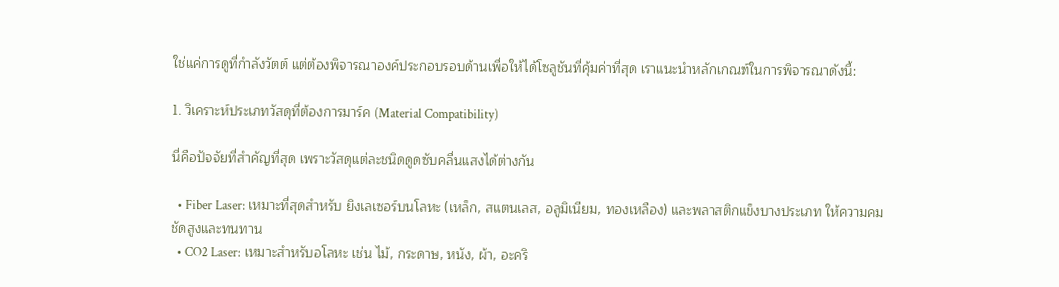ใช่แค่การดูที่กำลังวัตต์ แต่ต้องพิจารณาองค์ประกอบรอบด้านเพื่อให้ได้โซลูชันที่คุ้มค่าที่สุด เราแนะนำหลักเกณฑ์ในการพิจารณาดังนี้:

1. วิเคราะห์ประเภทวัสดุที่ต้องการมาร์ค (Material Compatibility)

นี่คือปัจจัยที่สำคัญที่สุด เพราะวัสดุแต่ละชนิดดูดซับคลื่นแสงได้ต่างกัน

  • Fiber Laser: เหมาะที่สุดสำหรับ ยิงเลเซอร์บนโลหะ (เหล็ก, สแตนเลส, อลูมิเนียม, ทองเหลือง) และพลาสติกแข็งบางประเภท ให้ความคมชัดสูงและทนทาน
  • CO2 Laser: เหมาะสำหรับอโลหะ เช่น ไม้, กระดาษ, หนัง, ผ้า, อะคริ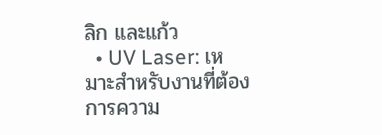ลิก และแก้ว
  • UV Laser: เหมาะสำหรับงานที่ต้องการความ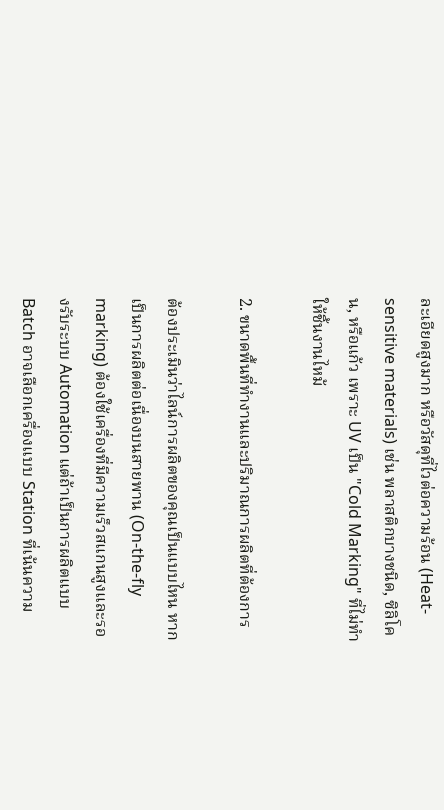ละเอียดสูงมาก หรือวัสดุที่ไวต่อความร้อน (Heat-sensitive materials) เช่น พลาสติกบางชนิด, ซิลิโคน, หรือแก้ว เพราะ UV เป็น "Cold Marking" ที่ไม่ทำให้ชิ้นงานไหม้

2. ขนาดพื้นที่ทำงานและปริมาณการผลิตที่ต้องการ

ต้องประเมินว่าไลน์การผลิตของคุณเป็นแบบไหน หากเป็นการผลิตต่อเนื่องบนสายพาน (On-the-fly marking) ต้องใช้เครื่องที่มีความเร็วสแกนสูงและรองรับระบบ Automation แต่ถ้าเป็นการผลิตแบบ Batch อาจเลือกเครื่องแบบ Station ที่เน้นความ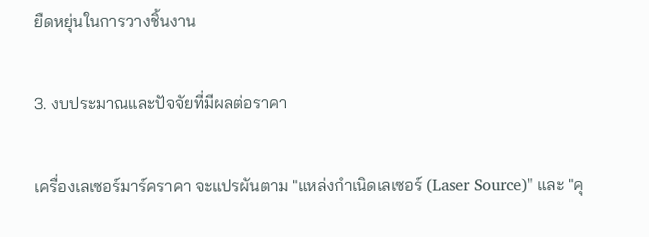ยืดหยุ่นในการวางชิ้นงาน

3. งบประมาณและปัจจัยที่มีผลต่อราคา

เครื่องเลเซอร์มาร์คราคา จะแปรผันตาม "แหล่งกำเนิดเลเซอร์ (Laser Source)" และ "คุ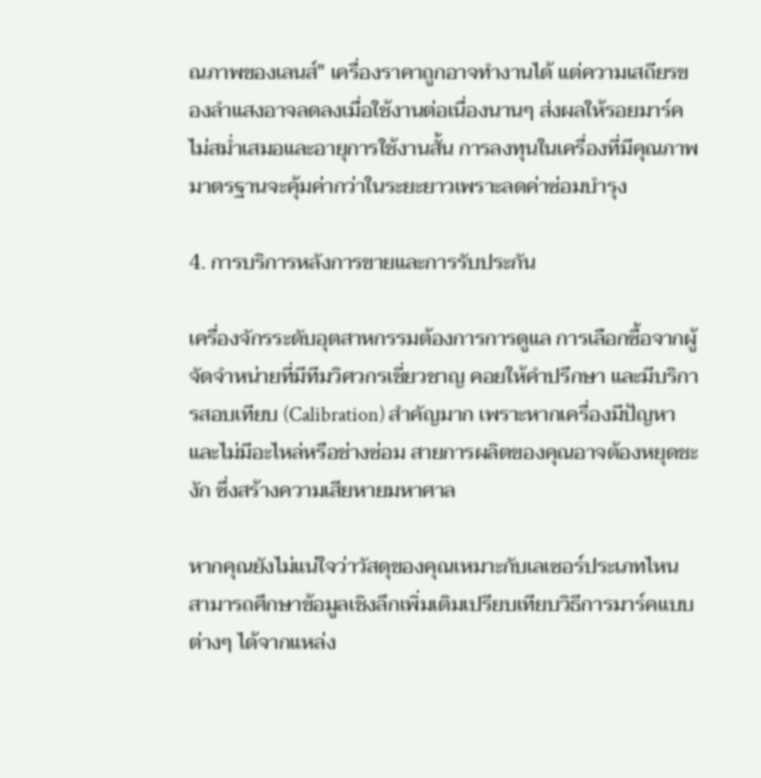ณภาพของเลนส์" เครื่องราคาถูกอาจทำงานได้ แต่ความเสถียรของลำแสงอาจลดลงเมื่อใช้งานต่อเนื่องนานๆ ส่งผลให้รอยมาร์คไม่สม่ำเสมอและอายุการใช้งานสั้น การลงทุนในเครื่องที่มีคุณภาพมาตรฐานจะคุ้มค่ากว่าในระยะยาวเพราะลดค่าซ่อมบำรุง

4. การบริการหลังการขายและการรับประกัน

เครื่องจักรระดับอุตสาหกรรมต้องการการดูแล การเลือกซื้อจากผู้จัดจำหน่ายที่มีทีมวิศวกรเชี่ยวชาญ คอยให้คำปรึกษา และมีบริการสอบเทียบ (Calibration) สำคัญมาก เพราะหากเครื่องมีปัญหาและไม่มีอะไหล่หรือช่างซ่อม สายการผลิตของคุณอาจต้องหยุดชะงัก ซึ่งสร้างความเสียหายมหาศาล

หากคุณยังไม่แน่ใจว่าวัสดุของคุณเหมาะกับเลเซอร์ประเภทไหน สามารถศึกษาข้อมูลเชิงลึกเพิ่มเติมเปรียบเทียบวิธีการมาร์คแบบต่างๆ ได้จากแหล่ง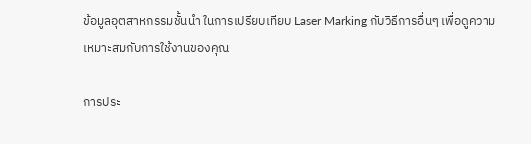ข้อมูลอุตสาหกรรมชั้นนำ ในการเปรียบเทียบ Laser Marking กับวิธีการอื่นๆ เพื่อดูความเหมาะสมกับการใช้งานของคุณ

การประ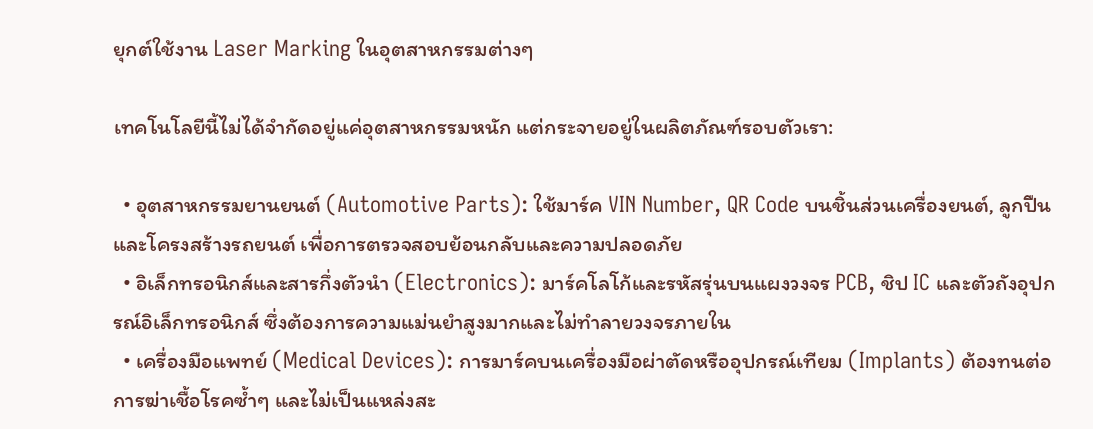ยุกต์ใช้งาน Laser Marking ในอุตสาหกรรมต่างๆ

เทคโนโลยีนี้ไม่ได้จำกัดอยู่แค่อุตสาหกรรมหนัก แต่กระจายอยู่ในผลิตภัณฑ์รอบตัวเรา:

  • อุตสาหกรรมยานยนต์ (Automotive Parts): ใช้มาร์ค VIN Number, QR Code บนชิ้นส่วนเครื่องยนต์, ลูกปืน และโครงสร้างรถยนต์ เพื่อการตรวจสอบย้อนกลับและความปลอดภัย
  • อิเล็กทรอนิกส์และสารกึ่งตัวนำ (Electronics): มาร์คโลโก้และรหัสรุ่นบนแผงวงจร PCB, ชิป IC และตัวถังอุปกรณ์อิเล็กทรอนิกส์ ซึ่งต้องการความแม่นยำสูงมากและไม่ทำลายวงจรภายใน
  • เครื่องมือแพทย์ (Medical Devices): การมาร์คบนเครื่องมือผ่าตัดหรืออุปกรณ์เทียม (Implants) ต้องทนต่อการฆ่าเชื้อโรคซ้ำๆ และไม่เป็นแหล่งสะ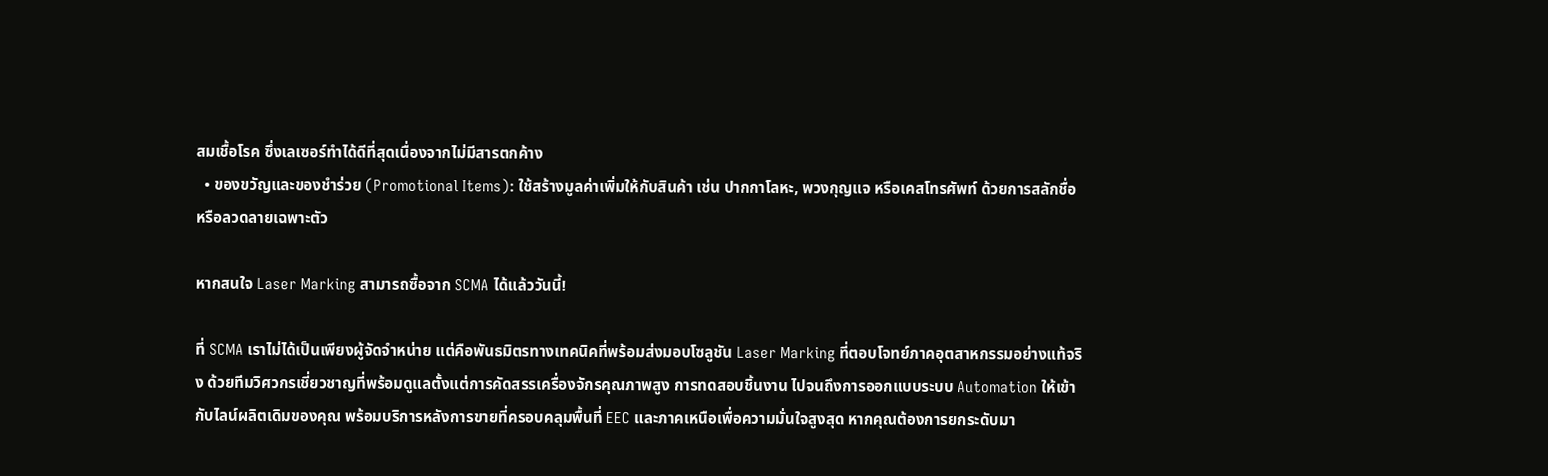สมเชื้อโรค ซึ่งเลเซอร์ทำได้ดีที่สุดเนื่องจากไม่มีสารตกค้าง
  • ของขวัญและของชำร่วย (Promotional Items): ใช้สร้างมูลค่าเพิ่มให้กับสินค้า เช่น ปากกาโลหะ, พวงกุญแจ หรือเคสโทรศัพท์ ด้วยการสลักชื่อหรือลวดลายเฉพาะตัว

หากสนใจ Laser Marking สามารถซื้อจาก SCMA ได้แล้ววันนี้!

ที่ SCMA เราไม่ได้เป็นเพียงผู้จัดจำหน่าย แต่คือพันธมิตรทางเทคนิคที่พร้อมส่งมอบโซลูชัน Laser Marking ที่ตอบโจทย์ภาคอุตสาหกรรมอย่างแท้จริง ด้วยทีมวิศวกรเชี่ยวชาญที่พร้อมดูแลตั้งแต่การคัดสรรเครื่องจักรคุณภาพสูง การทดสอบชิ้นงาน ไปจนถึงการออกแบบระบบ Automation ให้เข้ากับไลน์ผลิตเดิมของคุณ พร้อมบริการหลังการขายที่ครอบคลุมพื้นที่ EEC และภาคเหนือเพื่อความมั่นใจสูงสุด หากคุณต้องการยกระดับมา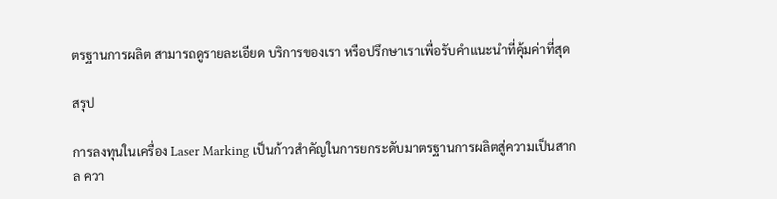ตรฐานการผลิต สามารถดูรายละเอียด บริการของเรา หรือปรึกษาเราเพื่อรับคำแนะนำที่คุ้มค่าที่สุด

สรุป

การลงทุนในเครื่อง Laser Marking เป็นก้าวสำคัญในการยกระดับมาตรฐานการผลิตสู่ความเป็นสากล ควา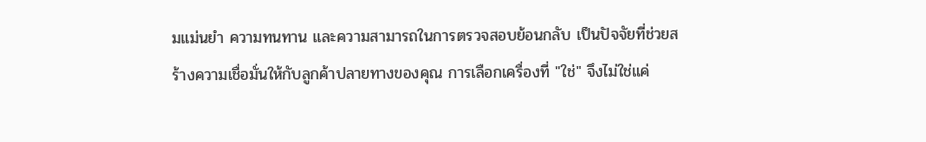มแม่นยำ ความทนทาน และความสามารถในการตรวจสอบย้อนกลับ เป็นปัจจัยที่ช่วยสร้างความเชื่อมั่นให้กับลูกค้าปลายทางของคุณ การเลือกเครื่องที่ "ใช่" จึงไม่ใช่แค่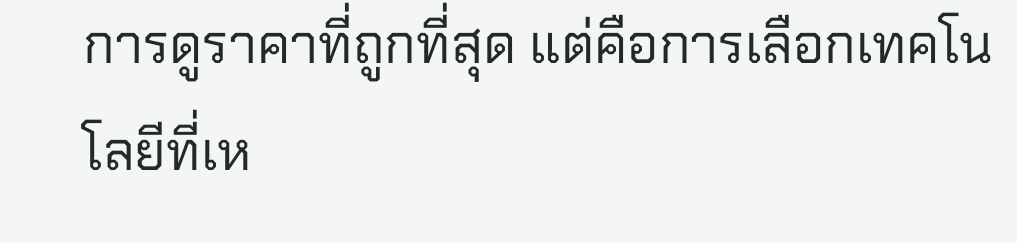การดูราคาที่ถูกที่สุด แต่คือการเลือกเทคโนโลยีที่เห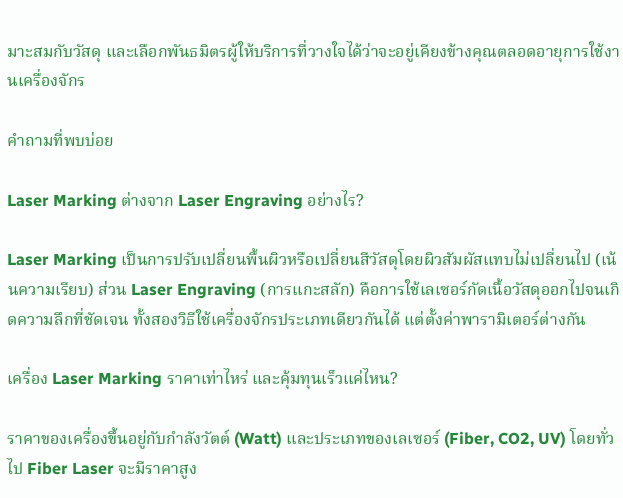มาะสมกับวัสดุ และเลือกพันธมิตรผู้ให้บริการที่วางใจได้ว่าจะอยู่เคียงข้างคุณตลอดอายุการใช้งานเครื่องจักร

คำถามที่พบบ่อย

Laser Marking ต่างจาก Laser Engraving อย่างไร?

Laser Marking เป็นการปรับเปลี่ยนพื้นผิวหรือเปลี่ยนสีวัสดุโดยผิวสัมผัสแทบไม่เปลี่ยนไป (เน้นความเรียบ) ส่วน Laser Engraving (การแกะสลัก) คือการใช้เลเซอร์กัดเนื้อวัสดุออกไปจนเกิดความลึกที่ชัดเจน ทั้งสองวิธีใช้เครื่องจักรประเภทเดียวกันได้ แต่ตั้งค่าพารามิเตอร์ต่างกัน

เครื่อง Laser Marking ราคาเท่าไหร่ และคุ้มทุนเร็วแค่ไหน?

ราคาของเครื่องขึ้นอยู่กับกำลังวัตต์ (Watt) และประเภทของเลเซอร์ (Fiber, CO2, UV) โดยทั่วไป Fiber Laser จะมีราคาสูง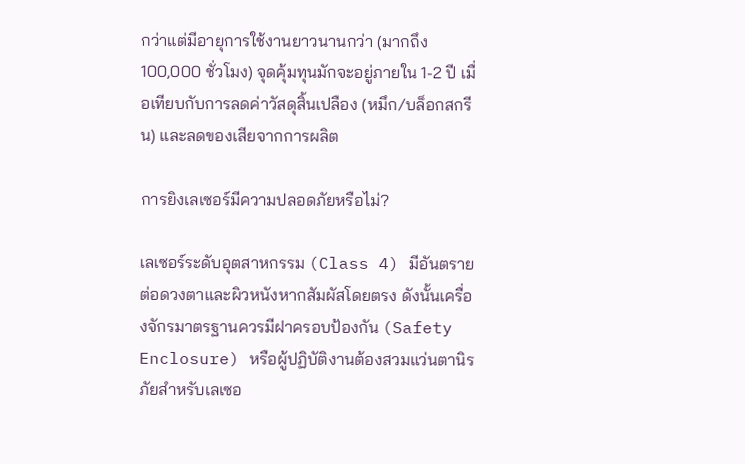กว่าแต่มีอายุการใช้งานยาวนานกว่า (มากถึง 100,000 ชั่วโมง) จุดคุ้มทุนมักจะอยู่ภายใน 1-2 ปี เมื่อเทียบกับการลดค่าวัสดุสิ้นเปลือง (หมึก/บล็อกสกรีน) และลดของเสียจากการผลิต

การยิงเลเซอร์มีความปลอดภัยหรือไม่?

เลเซอร์ระดับอุตสาหกรรม (Class 4) มีอันตรายต่อดวงตาและผิวหนังหากสัมผัสโดยตรง ดังนั้นเครื่องจักรมาตรฐานควรมีฝาครอบป้องกัน (Safety Enclosure) หรือผู้ปฏิบัติงานต้องสวมแว่นตานิรภัยสำหรับเลเซอ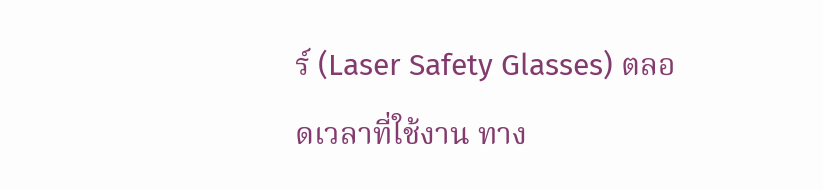ร์ (Laser Safety Glasses) ตลอดเวลาที่ใช้งาน ทาง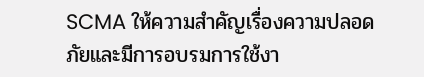SCMA ให้ความสำคัญเรื่องความปลอดภัยและมีการอบรมการใช้งา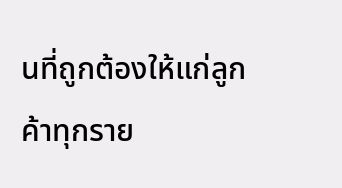นที่ถูกต้องให้แก่ลูกค้าทุกราย